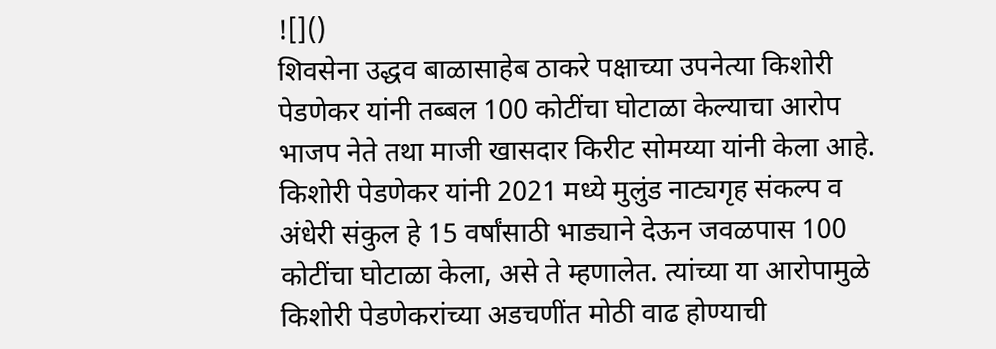![]()
शिवसेना उद्धव बाळासाहेब ठाकरे पक्षाच्या उपनेत्या किशोरी पेडणेकर यांनी तब्बल 100 कोटींचा घोटाळा केल्याचा आरोप भाजप नेते तथा माजी खासदार किरीट सोमय्या यांनी केला आहे. किशोरी पेडणेकर यांनी 2021 मध्ये मुलुंड नाट्यगृह संकल्प व अंधेरी संकुल हे 15 वर्षांसाठी भाड्याने देऊन जवळपास 100 कोटींचा घोटाळा केला, असे ते म्हणालेत. त्यांच्या या आरोपामुळे किशोरी पेडणेकरांच्या अडचणींत मोठी वाढ होण्याची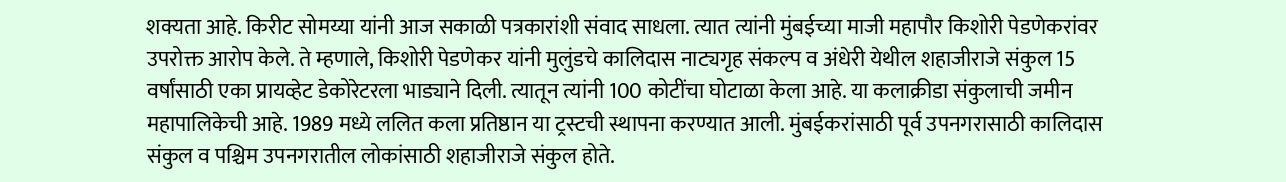शक्यता आहे. किरीट सोमय्या यांनी आज सकाळी पत्रकारांशी संवाद साधला. त्यात त्यांनी मुंबईच्या माजी महापौर किशोरी पेडणेकरांवर उपरोक्त आरोप केले. ते म्हणाले, किशोरी पेडणेकर यांनी मुलुंडचे कालिदास नाट्यगृह संकल्प व अंधेरी येथील शहाजीराजे संकुल 15 वर्षांसाठी एका प्रायव्हेट डेकोरेटरला भाड्याने दिली. त्यातून त्यांनी 100 कोटींचा घोटाळा केला आहे. या कलाक्रीडा संकुलाची जमीन महापालिकेची आहे. 1989 मध्ये ललित कला प्रतिष्ठान या ट्रस्टची स्थापना करण्यात आली. मुंबईकरांसाठी पूर्व उपनगरासाठी कालिदास संकुल व पश्चिम उपनगरातील लोकांसाठी शहाजीराजे संकुल होते.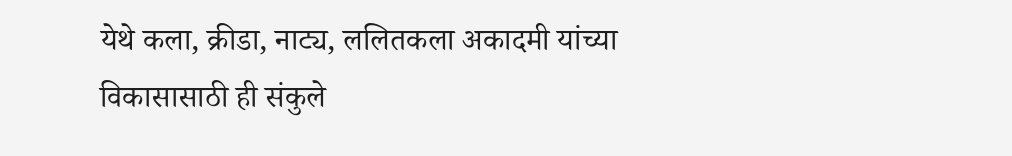येथे कला, क्रीडा, नाट्य, ललितकला अकादमी यांच्या विकासासाठी ही संकुले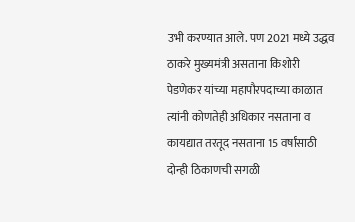उभी करण्यात आले. पण 2021 मध्ये उद्धव ठाकरे मुख्यमंत्री असताना किशोरी पेडणेकर यांच्या महापौरपदाच्या काळात त्यांनी कोणतेही अधिकार नसताना व कायद्यात तरतूद नसताना 15 वर्षांसाठी दोन्ही ठिकाणची सगळी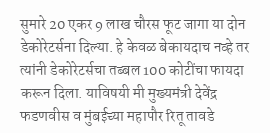सुमारे 20 एकर 9 लाख चौरस फूट जागा या दोन डेकोरेटर्सना दिल्या. हे केवळ बेकायदाच नव्हे तर त्यांनी डेकोरेटर्सचा तब्बल 100 कोटींचा फायदा करून दिला. याविषयी मी मुख्यमंत्री देवेंद्र फडणवीस व मुंबईच्या महापौर रितू तावडे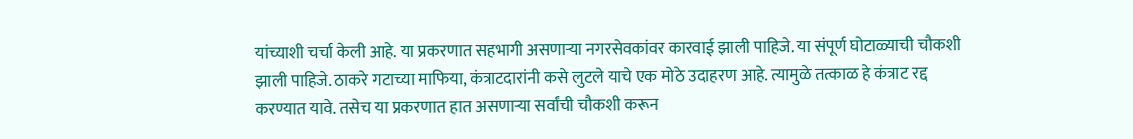यांच्याशी चर्चा केली आहे. या प्रकरणात सहभागी असणाऱ्या नगरसेवकांवर कारवाई झाली पाहिजे. या संपूर्ण घोटाळ्याची चौकशी झाली पाहिजे. ठाकरे गटाच्या माफिया, कंत्राटदारांनी कसे लुटले याचे एक मोठे उदाहरण आहे. त्यामुळे तत्काळ हे कंत्राट रद्द करण्यात यावे. तसेच या प्रकरणात हात असणाऱ्या सर्वांची चौकशी करून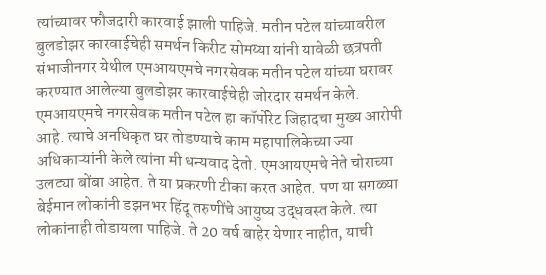त्यांच्यावर फौजदारी कारवाई झाली पाहिजे. मतीन पटेल यांच्यावरील बुलडोझर कारवाईचेही समर्थन किरीट सोमय्या यांनी यावेळी छत्रपती संभाजीनगर येथील एमआयएमचे नगरसेवक मतीन पटेल यांच्या घरावर करण्यात आलेल्या बुलडोझर कारवाईचेही जोरदार समर्थन केले. एमआयएमचे नगरसेवक मतीन पटेल हा कॉर्पोरेट जिहादचा मुख्य आरोपी आहे. त्याचे अनधिकृत घर तोडण्याचे काम महापालिकेच्या ज्या अधिकाऱ्यांनी केले त्यांना मी धन्यवाद देतो. एमआयएमचे नेते चोराच्या उलट्या बोंबा आहेत. ते या प्रकरणी टीका करत आहेत. पण या सगळ्या बेईमान लोकांनी डझनभर हिंदू तरुणींचे आयुष्य उद्धवस्त केले. त्या लोकांनाही तोडायला पाहिजे. ते 20 वर्ष बाहेर येणार नाहीत, याची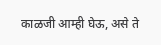काळजी आम्ही घेऊ, असे ते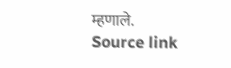म्हणाले.
Source link